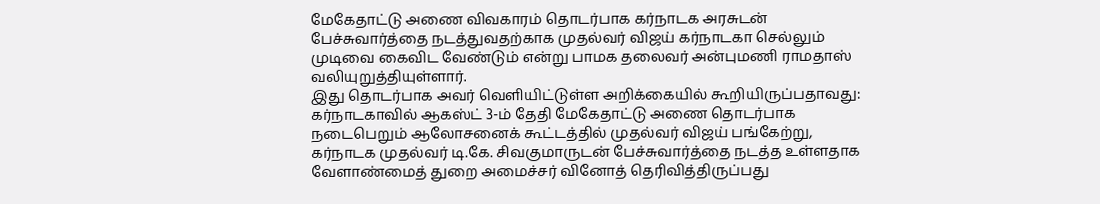மேகேதாட்டு அணை விவகாரம் தொடர்பாக கர்நாடக அரசுடன் பேச்சுவார்த்தை நடத்துவதற்காக முதல்வர் விஜய் கர்நாடகா செல்லும் முடிவை கைவிட வேண்டும் என்று பாமக தலைவர் அன்புமணி ராமதாஸ் வலியுறுத்தியுள்ளார்.
இது தொடர்பாக அவர் வெளியிட்டுள்ள அறிக்கையில் கூறியிருப்பதாவது:
கர்நாடகாவில் ஆகஸ்ட் 3-ம் தேதி மேகேதாட்டு அணை தொடர்பாக நடைபெறும் ஆலோசனைக் கூட்டத்தில் முதல்வர் விஜய் பங்கேற்று, கர்நாடக முதல்வர் டி.கே. சிவகுமாருடன் பேச்சுவார்த்தை நடத்த உள்ளதாக வேளாண்மைத் துறை அமைச்சர் வினோத் தெரிவித்திருப்பது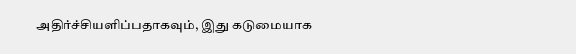அதிர்ச்சியளிப்பதாகவும், இது கடுமையாக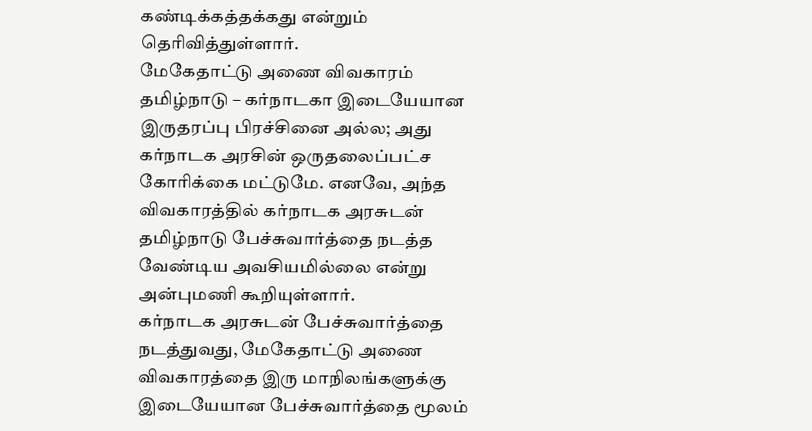கண்டிக்கத்தக்கது என்றும் தெரிவித்துள்ளார்.
மேகேதாட்டு அணை விவகாரம் தமிழ்நாடு – கர்நாடகா இடையேயான இருதரப்பு பிரச்சினை அல்ல; அது கர்நாடக அரசின் ஒருதலைப்பட்ச கோரிக்கை மட்டுமே. எனவே, அந்த விவகாரத்தில் கர்நாடக அரசுடன் தமிழ்நாடு பேச்சுவார்த்தை நடத்த வேண்டிய அவசியமில்லை என்று அன்புமணி கூறியுள்ளார்.
கர்நாடக அரசுடன் பேச்சுவார்த்தை நடத்துவது, மேகேதாட்டு அணை விவகாரத்தை இரு மாநிலங்களுக்கு இடையேயான பேச்சுவார்த்தை மூலம்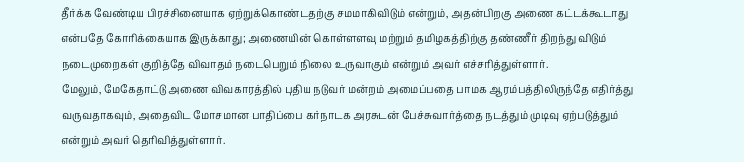தீர்க்க வேண்டிய பிரச்சினையாக ஏற்றுக்கொண்டதற்கு சமமாகிவிடும் என்றும், அதன்பிறகு அணை கட்டக்கூடாது என்பதே கோரிக்கையாக இருக்காது; அணையின் கொள்ளளவு மற்றும் தமிழகத்திற்கு தண்ணீர் திறந்து விடும் நடைமுறைகள் குறித்தே விவாதம் நடைபெறும் நிலை உருவாகும் என்றும் அவர் எச்சரித்துள்ளார்.
மேலும், மேகேதாட்டு அணை விவகாரத்தில் புதிய நடுவர் மன்றம் அமைப்பதை பாமக ஆரம்பத்திலிருந்தே எதிர்த்து வருவதாகவும், அதைவிட மோசமான பாதிப்பை கர்நாடக அரசுடன் பேச்சுவார்த்தை நடத்தும் முடிவு ஏற்படுத்தும் என்றும் அவர் தெரிவித்துள்ளார்.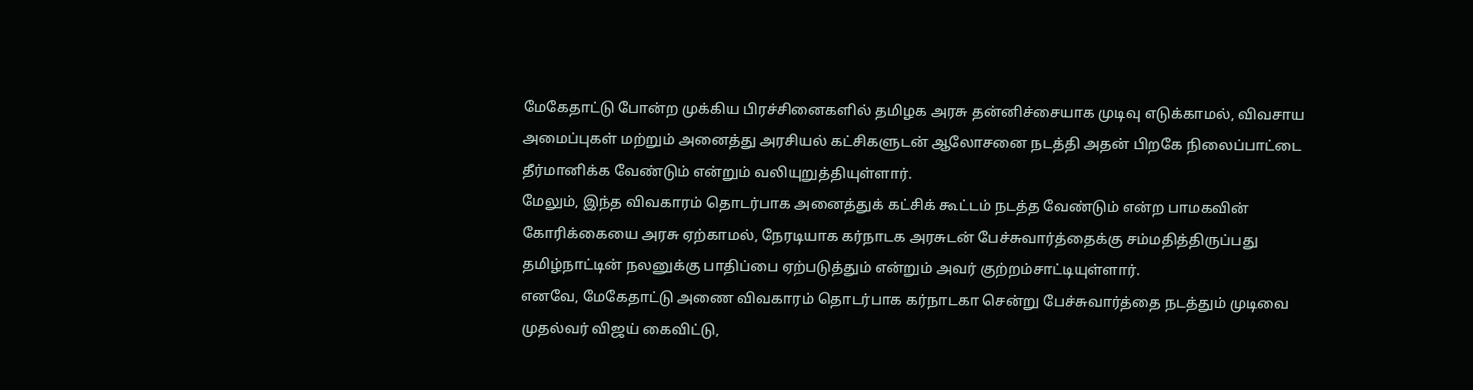மேகேதாட்டு போன்ற முக்கிய பிரச்சினைகளில் தமிழக அரசு தன்னிச்சையாக முடிவு எடுக்காமல், விவசாய அமைப்புகள் மற்றும் அனைத்து அரசியல் கட்சிகளுடன் ஆலோசனை நடத்தி அதன் பிறகே நிலைப்பாட்டை தீர்மானிக்க வேண்டும் என்றும் வலியுறுத்தியுள்ளார்.
மேலும், இந்த விவகாரம் தொடர்பாக அனைத்துக் கட்சிக் கூட்டம் நடத்த வேண்டும் என்ற பாமகவின் கோரிக்கையை அரசு ஏற்காமல், நேரடியாக கர்நாடக அரசுடன் பேச்சுவார்த்தைக்கு சம்மதித்திருப்பது தமிழ்நாட்டின் நலனுக்கு பாதிப்பை ஏற்படுத்தும் என்றும் அவர் குற்றம்சாட்டியுள்ளார்.
எனவே, மேகேதாட்டு அணை விவகாரம் தொடர்பாக கர்நாடகா சென்று பேச்சுவார்த்தை நடத்தும் முடிவை முதல்வர் விஜய் கைவிட்டு,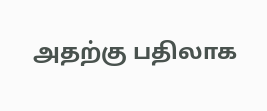அதற்கு பதிலாக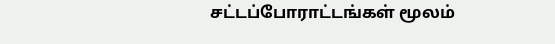சட்டப்போராட்டங்கள் மூலம்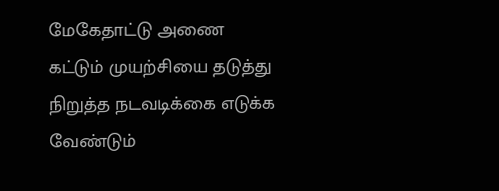மேகேதாட்டு அணை கட்டும் முயற்சியை தடுத்து நிறுத்த நடவடிக்கை எடுக்க வேண்டும்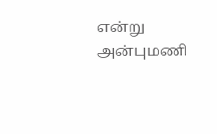என்று அன்புமணி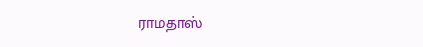ராமதாஸ்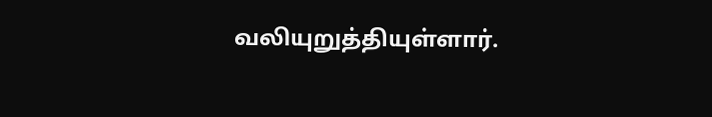வலியுறுத்தியுள்ளார்.